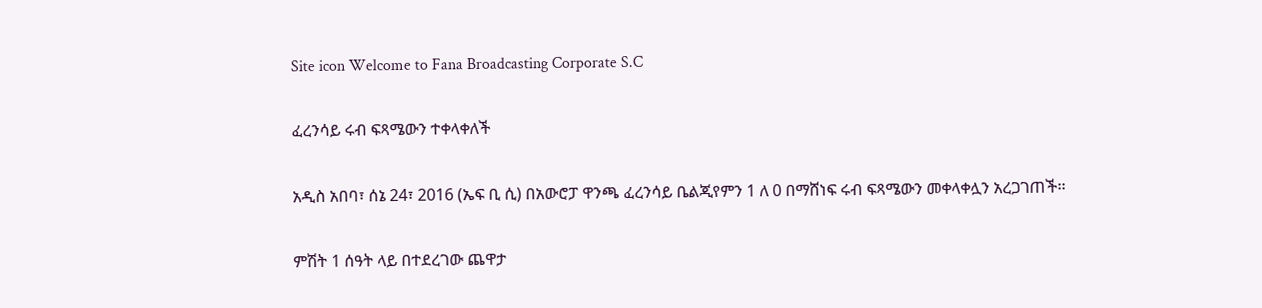Site icon Welcome to Fana Broadcasting Corporate S.C

ፈረንሳይ ሩብ ፍጻሜውን ተቀላቀለች

አዲስ አበባ፣ ሰኔ 24፣ 2016 (ኤፍ ቢ ሲ) በአውሮፓ ዋንጫ ፈረንሳይ ቤልጂየምን 1 ለ 0 በማሸነፍ ሩብ ፍጻሜውን መቀላቀሏን አረጋገጠች፡፡

ምሽት 1 ሰዓት ላይ በተደረገው ጨዋታ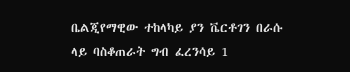ቤልጂየማዊው ተከላካይ ያን ቬርቶገን በራሱ ላይ ባስቆጠራት ግብ ፈረንሳይ 1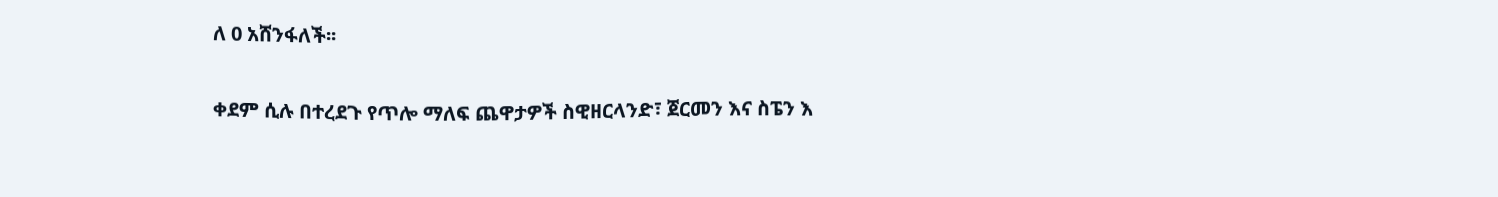ለ 0 አሸንፋለች፡፡

ቀደም ሲሉ በተረደጉ የጥሎ ማለፍ ጨዋታዎች ስዊዘርላንድ፣ ጀርመን እና ስፔን እ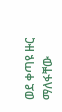ወደ ቀጣዩ ዙር ማለፋቸው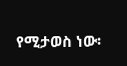የሚታወስ ነው፡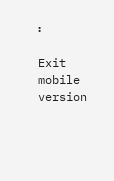፡

Exit mobile version